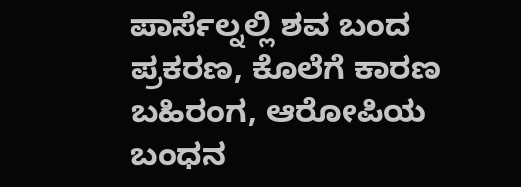ಪಾರ್ಸೆಲ್ನಲ್ಲಿ ಶವ ಬಂದ ಪ್ರಕರಣ, ಕೊಲೆಗೆ ಕಾರಣ ಬಹಿರಂಗ, ಆರೋಪಿಯ ಬಂಧನ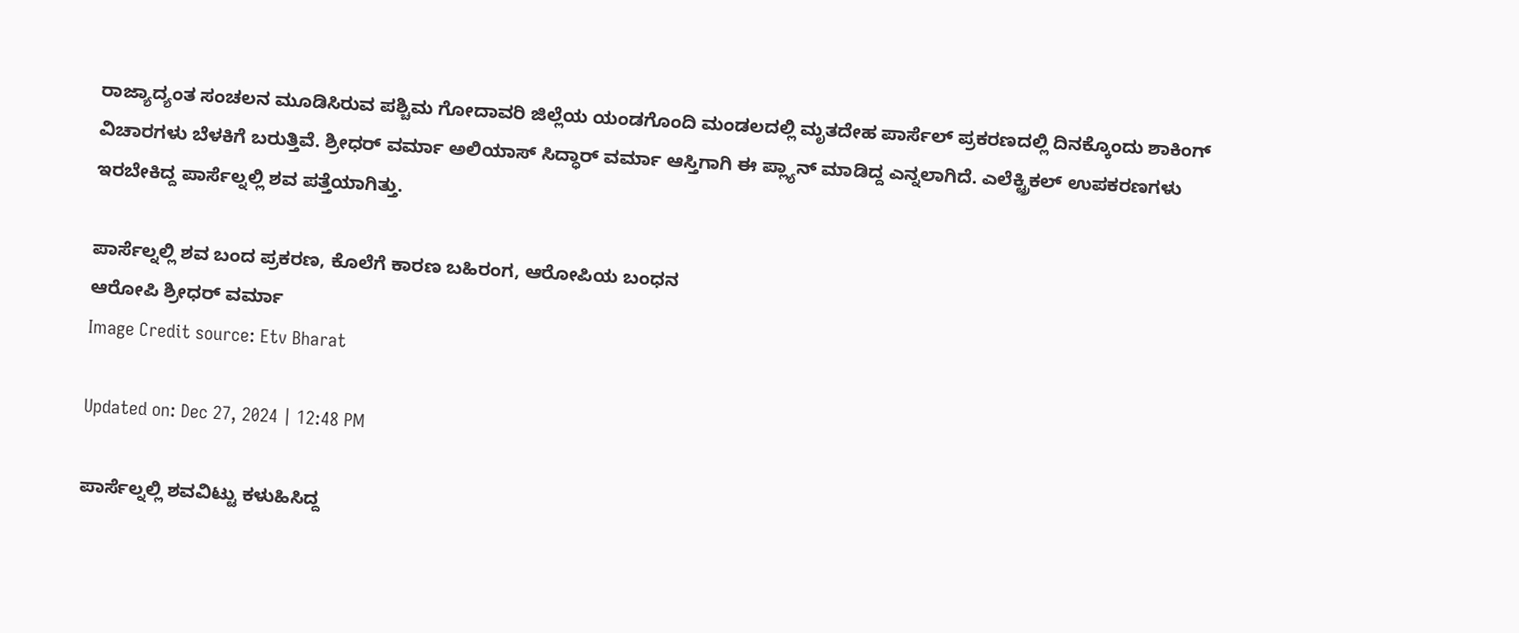ರಾಜ್ಯಾದ್ಯಂತ ಸಂಚಲನ ಮೂಡಿಸಿರುವ ಪಶ್ಚಿಮ ಗೋದಾವರಿ ಜಿಲ್ಲೆಯ ಯಂಡಗೊಂದಿ ಮಂಡಲದಲ್ಲಿ ಮೃತದೇಹ ಪಾರ್ಸೆಲ್ ಪ್ರಕರಣದಲ್ಲಿ ದಿನಕ್ಕೊಂದು ಶಾಕಿಂಗ್ ವಿಚಾರಗಳು ಬೆಳಕಿಗೆ ಬರುತ್ತಿವೆ. ಶ್ರೀಧರ್ ವರ್ಮಾ ಅಲಿಯಾಸ್ ಸಿದ್ಧಾರ್ ವರ್ಮಾ ಆಸ್ತಿಗಾಗಿ ಈ ಪ್ಲ್ಯಾನ್ ಮಾಡಿದ್ದ ಎನ್ನಲಾಗಿದೆ. ಎಲೆಕ್ಟ್ರಿಕಲ್ ಉಪಕರಣಗಳು ಇರಬೇಕಿದ್ದ ಪಾರ್ಸೆಲ್ನಲ್ಲಿ ಶವ ಪತ್ತೆಯಾಗಿತ್ತು.

ಪಾರ್ಸೆಲ್ನಲ್ಲಿ ಶವ ಬಂದ ಪ್ರಕರಣ, ಕೊಲೆಗೆ ಕಾರಣ ಬಹಿರಂಗ, ಆರೋಪಿಯ ಬಂಧನ
ಆರೋಪಿ ಶ್ರೀಧರ್ ವರ್ಮಾ
Image Credit source: Etv Bharat

Updated on: Dec 27, 2024 | 12:48 PM

ಪಾರ್ಸೆಲ್ನಲ್ಲಿ ಶವವಿಟ್ಟು ಕಳುಹಿಸಿದ್ದ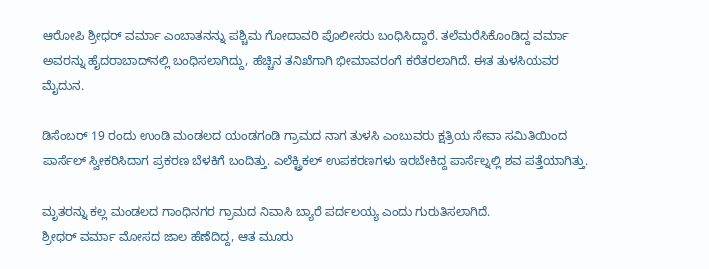ಆರೋಪಿ ಶ್ರೀಧರ್ ವರ್ಮಾ ಎಂಬಾತನನ್ನು ಪಶ್ಚಿಮ ಗೋದಾವರಿ ಪೊಲೀಸರು ಬಂಧಿಸಿದ್ದಾರೆ. ತಲೆಮರೆಸಿಕೊಂಡಿದ್ದ ವರ್ಮಾ ಅವರನ್ನು ಹೈದರಾಬಾದ್‌ನಲ್ಲಿ ಬಂಧಿಸಲಾಗಿದ್ದು, ಹೆಚ್ಚಿನ ತನಿಖೆಗಾಗಿ ಭೀಮಾವರಂಗೆ ಕರೆತರಲಾಗಿದೆ. ಈತ ತುಳಸಿಯವರ ಮೈದುನ.

ಡಿಸೆಂಬರ್ 19 ರಂದು ಉಂಡಿ ಮಂಡಲದ ಯಂಡಗಂಡಿ ಗ್ರಾಮದ ನಾಗ ತುಳಸಿ ಎಂಬುವರು ಕ್ಷತ್ರಿಯ ಸೇವಾ ಸಮಿತಿಯಿಂದ ಪಾರ್ಸೆಲ್ ಸ್ವೀಕರಿಸಿದಾಗ ಪ್ರಕರಣ ಬೆಳಕಿಗೆ ಬಂದಿತ್ತು. ಎಲೆಕ್ಟ್ರಿಕಲ್ ಉಪಕರಣಗಳು ಇರಬೇಕಿದ್ದ ಪಾರ್ಸೆಲ್ನಲ್ಲಿ ಶವ ಪತ್ತೆಯಾಗಿತ್ತು.

ಮೃತರನ್ನು ಕಲ್ಲ ಮಂಡಲದ ಗಾಂಧಿನಗರ ಗ್ರಾಮದ ನಿವಾಸಿ ಬ್ಯಾರೆ ಪರ್ದಲಯ್ಯ ಎಂದು ಗುರುತಿಸಲಾಗಿದೆ.
ಶ್ರೀಧರ್ ವರ್ಮಾ ಮೋಸದ ಜಾಲ ಹೆಣೆದಿದ್ದ, ಆತ ಮೂರು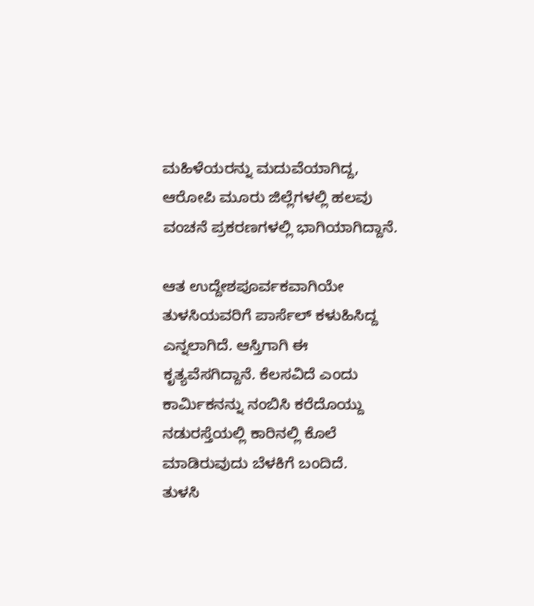ಮಹಿಳೆಯರನ್ನು ಮದುವೆಯಾಗಿದ್ದ, ಆರೋಪಿ ಮೂರು ಜಿಲ್ಲೆಗಳಲ್ಲಿ ಹಲವು ವಂಚನೆ ಪ್ರಕರಣಗಳಲ್ಲಿ ಭಾಗಿಯಾಗಿದ್ದಾನೆ.

ಆತ ಉದ್ದೇಶಪೂರ್ವಕವಾಗಿಯೇ ತುಳಸಿಯವರಿಗೆ ಪಾರ್ಸೆಲ್ ಕಳುಹಿಸಿದ್ದ ಎನ್ನಲಾಗಿದೆ. ಆಸ್ತಿಗಾಗಿ ಈ ಕೃತ್ಯವೆಸಗಿದ್ದಾನೆ. ಕೆಲಸವಿದೆ ಎಂದು ಕಾರ್ಮಿಕನನ್ನು ನಂಬಿಸಿ ಕರೆದೊಯ್ದು ನಡುರಸ್ತೆಯಲ್ಲಿ ಕಾರಿನಲ್ಲಿ ಕೊಲೆ ಮಾಡಿರುವುದು ಬೆಳಕಿಗೆ ಬಂದಿದೆ.
ತುಳಸಿ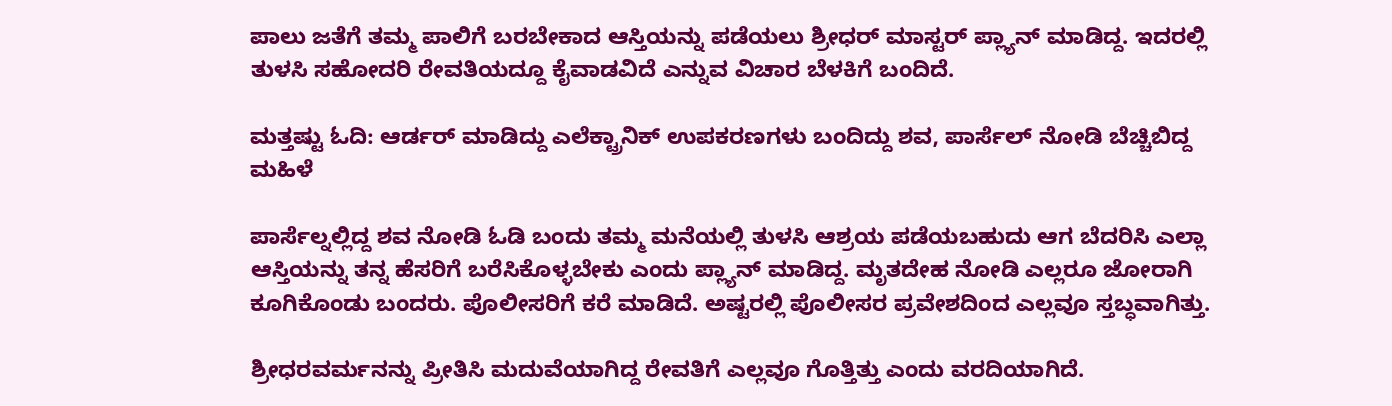ಪಾಲು ಜತೆಗೆ ತಮ್ಮ ಪಾಲಿಗೆ ಬರಬೇಕಾದ ಆಸ್ತಿಯನ್ನು ಪಡೆಯಲು ಶ್ರೀಧರ್ ಮಾಸ್ಟರ್ ಪ್ಲ್ಯಾನ್ ಮಾಡಿದ್ದ. ಇದರಲ್ಲಿ ತುಳಸಿ ಸಹೋದರಿ ರೇವತಿಯದ್ದೂ ಕೈವಾಡವಿದೆ ಎನ್ನುವ ವಿಚಾರ ಬೆಳಕಿಗೆ ಬಂದಿದೆ.

ಮತ್ತಷ್ಟು ಓದಿ: ಆರ್ಡರ್ ಮಾಡಿದ್ದು ಎಲೆಕ್ಟ್ರಾನಿಕ್ ಉಪಕರಣಗಳು ಬಂದಿದ್ದು ಶವ, ಪಾರ್ಸೆಲ್ ನೋಡಿ ಬೆಚ್ಚಿಬಿದ್ದ ಮಹಿಳೆ

ಪಾರ್ಸೆಲ್ನಲ್ಲಿದ್ದ ಶವ ನೋಡಿ ಓಡಿ ಬಂದು ತಮ್ಮ ಮನೆಯಲ್ಲಿ ತುಳಸಿ ಆಶ್ರಯ ಪಡೆಯಬಹುದು ಆಗ ಬೆದರಿಸಿ ಎಲ್ಲಾ ಆಸ್ತಿಯನ್ನು ತನ್ನ ಹೆಸರಿಗೆ ಬರೆಸಿಕೊಳ್ಳಬೇಕು ಎಂದು ಪ್ಲ್ಯಾನ್ ಮಾಡಿದ್ದ. ಮೃತದೇಹ ನೋಡಿ ಎಲ್ಲರೂ ಜೋರಾಗಿ ಕೂಗಿಕೊಂಡು ಬಂದರು. ಪೊಲೀಸರಿಗೆ ಕರೆ ಮಾಡಿದೆ. ಅಷ್ಟರಲ್ಲಿ ಪೊಲೀಸರ ಪ್ರವೇಶದಿಂದ ಎಲ್ಲವೂ ಸ್ತಬ್ಧವಾಗಿತ್ತು.

ಶ್ರೀಧರವರ್ಮನನ್ನು ಪ್ರೀತಿಸಿ ಮದುವೆಯಾಗಿದ್ದ ರೇವತಿಗೆ ಎಲ್ಲವೂ ಗೊತ್ತಿತ್ತು ಎಂದು ವರದಿಯಾಗಿದೆ.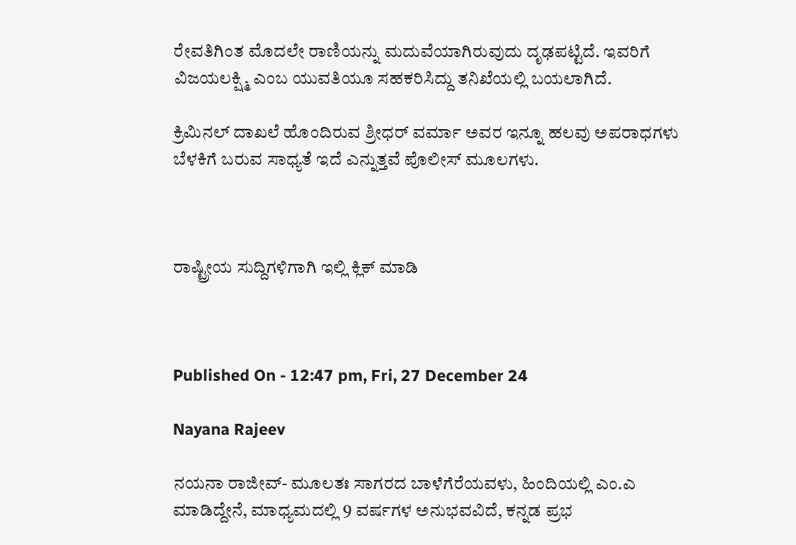ರೇವತಿಗಿಂತ ಮೊದಲೇ ರಾಣಿಯನ್ನು ಮದುವೆಯಾಗಿರುವುದು ದೃಢಪಟ್ಟಿದೆ. ಇವರಿಗೆ ವಿಜಯಲಕ್ಷ್ಮಿ ಎಂಬ ಯುವತಿಯೂ ಸಹಕರಿಸಿದ್ದು ತನಿಖೆಯಲ್ಲಿ ಬಯಲಾಗಿದೆ.

ಕ್ರಿಮಿನಲ್ ದಾಖಲೆ ಹೊಂದಿರುವ ಶ್ರೀಧರ್ ವರ್ಮಾ ಅವರ ಇನ್ನೂ ಹಲವು ಅಪರಾಧಗಳು ಬೆಳಕಿಗೆ ಬರುವ ಸಾಧ್ಯತೆ ಇದೆ ಎನ್ನುತ್ತವೆ ಪೊಲೀಸ್ ಮೂಲಗಳು.



ರಾಷ್ಟ್ರೀಯ ಸುದ್ದಿಗಳಿಗಾಗಿ ಇಲ್ಲಿ ಕ್ಲಿಕ್ ಮಾಡಿ



Published On - 12:47 pm, Fri, 27 December 24

Nayana Rajeev

ನಯನಾ ರಾಜೀವ್- ಮೂಲತಃ ಸಾಗರದ ಬಾಳೆಗೆರೆಯವಳು, ಹಿಂದಿಯಲ್ಲಿ ಎಂ.ಎ ಮಾಡಿದ್ದೇನೆ, ಮಾಧ್ಯಮದಲ್ಲಿ 9 ವರ್ಷಗಳ ಅನುಭವವಿದೆ, ಕನ್ನಡ ಪ್ರಭ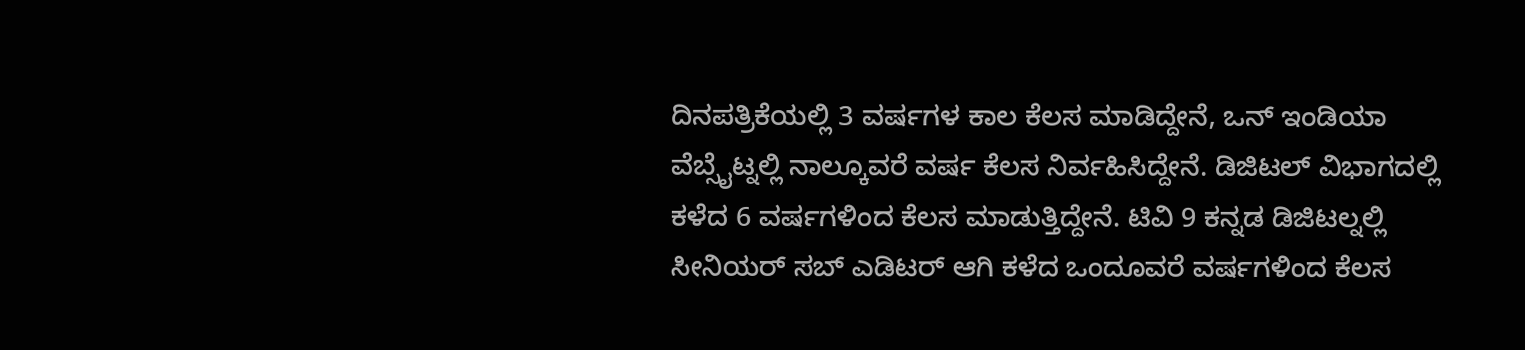ದಿನಪತ್ರಿಕೆಯಲ್ಲಿ 3 ವರ್ಷಗಳ ಕಾಲ ಕೆಲಸ ಮಾಡಿದ್ದೇನೆ, ಒನ್ ಇಂಡಿಯಾ ವೆಬ್ಸೈಟ್ನಲ್ಲಿ ನಾಲ್ಕೂವರೆ ವರ್ಷ ಕೆಲಸ ನಿರ್ವಹಿಸಿದ್ದೇನೆ. ಡಿಜಿಟಲ್ ವಿಭಾಗದಲ್ಲಿ ಕಳೆದ 6 ವರ್ಷಗಳಿಂದ ಕೆಲಸ ಮಾಡುತ್ತಿದ್ದೇನೆ. ಟಿವಿ 9 ಕನ್ನಡ ಡಿಜಿಟಲ್ನಲ್ಲಿ ಸೀನಿಯರ್ ಸಬ್ ಎಡಿಟರ್ ಆಗಿ ಕಳೆದ ಒಂದೂವರೆ ವರ್ಷಗಳಿಂದ ಕೆಲಸ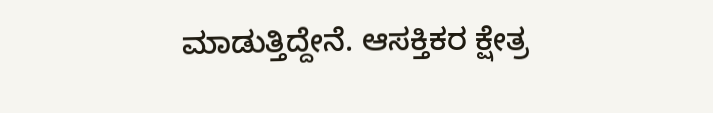ಮಾಡುತ್ತಿದ್ದೇನೆ. ಆಸಕ್ತಿಕರ ಕ್ಷೇತ್ರ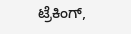ಟ್ರೆಕಿಂಗ್,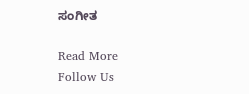ಸಂಗೀತ

Read More
Follow Us